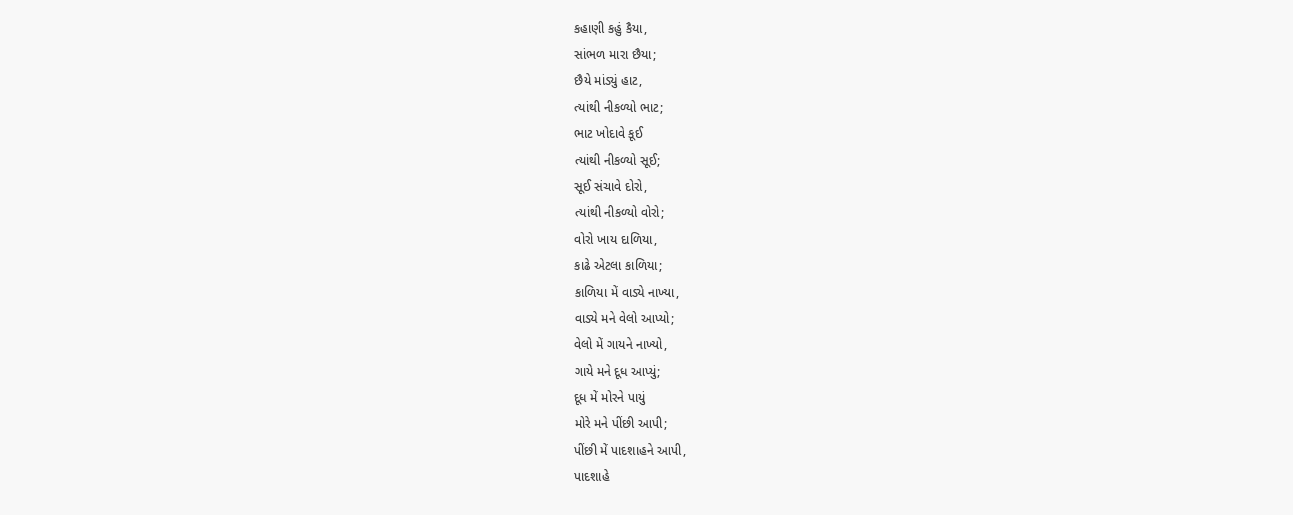કહાણી કહું કૈયા,
સાંભળ મારા છૈયા;
છૈયે માંડ્યું હાટ,
ત્યાંથી નીકળ્યો ભાટ;
ભાટ ખોદાવે કૂઈ
ત્યાંથી નીકળ્યો સૂઈ;
સૂઈ સંચાવે દોરો,
ત્યાંથી નીકળ્યો વોરો;
વોરો ખાય દાળિયા,
કાઢે એટલા કાળિયા;
કાળિયા મેં વાડ્યે નાખ્યા,
વાડ્યે મને વેલો આપ્યો;
વેલો મેં ગાયને નાખ્યો,
ગાયે મને દૂધ આપ્યું;
દૂધ મેં મોરને પાયું
મોરે મને પીંછી આપી;
પીંછી મેં પાદશાહને આપી,
પાદશાહે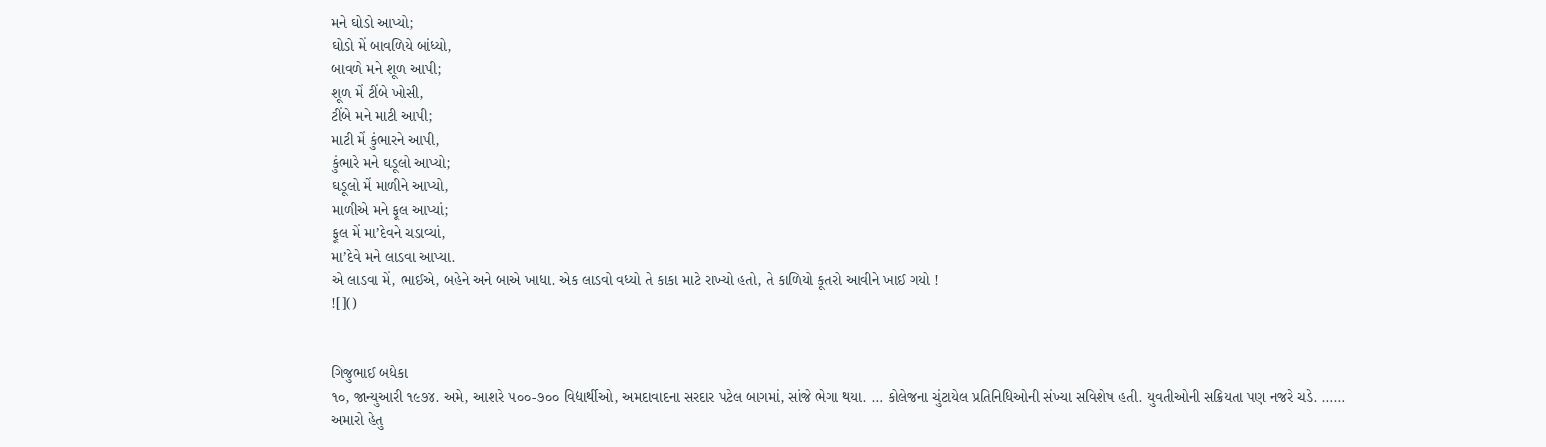મને ઘોડો આપ્યો;
ઘોડો મેં બાવળિયે બાંધ્યો,
બાવળે મને શૂળ આપી;
શૂળ મેં ટીંબે ખોસી,
ટીંબે મને માટી આપી;
માટી મેં કુંભારને આપી,
કુંભારે મને ઘડૂલો આપ્યો;
ઘડૂલો મેં માળીને આપ્યો,
માળીએ મને ફૂલ આપ્યાં;
ફૂલ મેં મા’દેવને ચડાવ્યાં,
મા’દેવે મને લાડવા આપ્યા.
એ લાડવા મેં, ભાઈએ, બહેને અને બાએ ખાધા. એક લાડવો વધ્યો તે કાકા માટે રાખ્યો હતો, તે કાળિયો કૂતરો આવીને ખાઈ ગયો !
![]()


ગિજુભાઈ બધેકા
૧૦, જાન્યુઆરી ૧૯૭૪. અમે, આશરે ૫૦૦-૭૦૦ વિદ્યાર્થીઓ, અમદાવાદના સરદાર પટેલ બાગમાં, સાંજે ભેગા થયા. … કોલેજના ચુંટાયેલ પ્રતિનિધિઓની સંખ્યા સવિશેષ હતી. યુવતીઓની સક્રિયતા પણ નજરે ચડે. …… અમારો હેતુ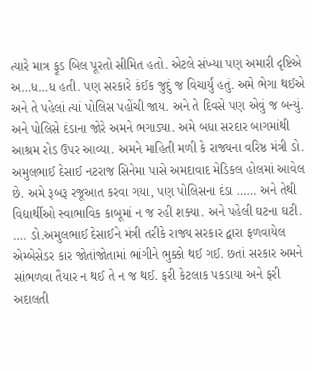ત્યારે માત્ર ફૂડ બિલ પૂરતો સીમિત હતો. એટલે સંખ્યા પણ અમારી દૃષ્ટિએ અ…ધ…ધ હતી. પણ સરકારે કંઈક જુદું જ વિચાર્યું હતું. અમે ભેગા થઈએ અને તે પહેલાં ત્યાં પોલિસ પહોંચી જાય. અને તે દિવસે પણ એવું જ બન્યું. અને પોલિસે દંડાના જોરે અમને ભગાડ્યા. અમે બધા સરદાર બાગમાંથી આશ્રમ રોડ ઉપર આવ્યા. અમને માહિતી મળી કે રાજ્યના વરિષ્ઠ મંત્રી ડો. અમુલભાઈ દેસાઈ નટરાજ સિનેમા પાસે અમદાવાદ મેડિકલ હોલમાં આવેલ છે. અમે રૂબરૂ રજૂઆત કરવા ગયા, પણ પોલિસના દંડા …… અને તેથી વિદ્યાર્થીઓ સ્વાભાવિક કાબૂમાં ન જ રહી શક્યા. અને પહેલી ઘટના ઘટી. …. ડો.અમુલભાઈ દેસાઈને મંત્રી તરીકે રાજ્ય સરકાર દ્વારા ફળવાયેલ એમ્બેસેડર કાર જોતાંજોતામાં ભાંગીને ભુક્કો થઈ ગઈ. છતાં સરકાર અમને સાંભળવા તૈયાર ન થઈ તે ન જ થઈ. ફરી કેટલાક પકડાયા અને ફરી અદાલતી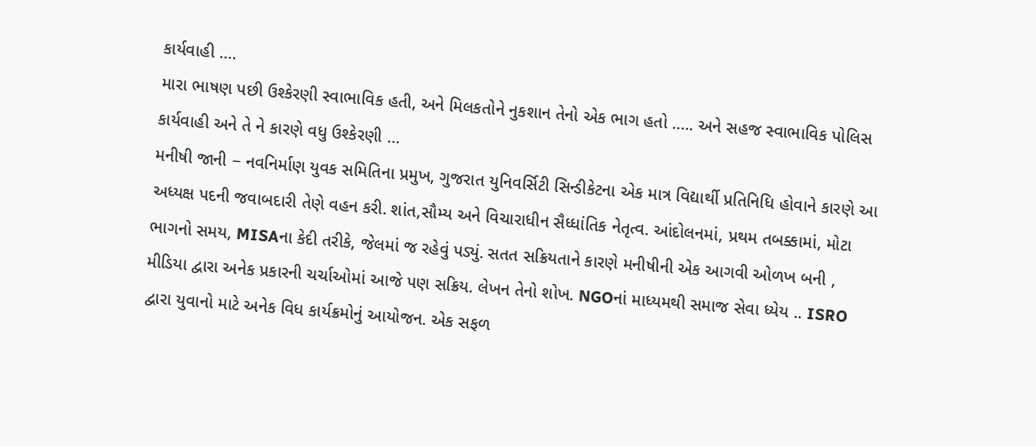કાર્યવાહી ….
મારા ભાષણ પછી ઉશ્કેરણી સ્વાભાવિક હતી, અને મિલકતોને નુકશાન તેનો એક ભાગ હતો ….. અને સહજ સ્વાભાવિક પોલિસ કાર્યવાહી અને તે ને કારણે વધુ ઉશ્કેરણી …
મનીષી જાની − નવનિર્માણ યુવક સમિતિના પ્રમુખ, ગુજરાત યુનિવર્સિટી સિન્ડીકેટના એક માત્ર વિદ્યાર્થી પ્રતિનિધિ હોવાને કારણે આ અધ્યક્ષ પદની જવાબદારી તેણે વહન કરી. શાંત,સૌમ્ય અને વિચારાધીન સૈધ્ધાંતિક નેતૃત્વ. આંદોલનમાં, પ્રથમ તબક્કામાં, મોટા ભાગનો સમય, MISAના કેદી તરીકે, જેલમાં જ રહેવું પડ્યું. સતત સક્રિયતાને કારણે મનીષીની એક આગવી ઓળખ બની , મીડિયા દ્વારા અનેક પ્રકારની ચર્ચાઓમાં આજે પણ સક્રિય. લેખન તેનો શોખ. NGOનાં માધ્યમથી સમાજ સેવા ધ્યેય .. ISRO દ્વારા યુવાનો માટે અનેક વિધ કાર્યક્રમોનું આયોજન. એક સફળ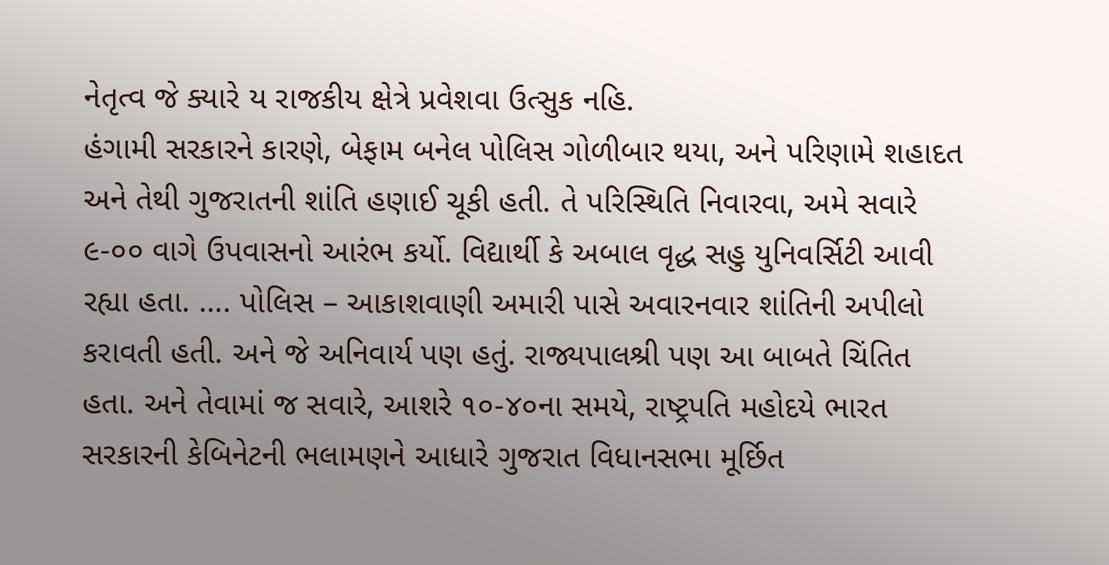નેતૃત્વ જે ક્યારે ય રાજકીય ક્ષેત્રે પ્રવેશવા ઉત્સુક નહિ.
હંગામી સરકારને કારણે, બેફામ બનેલ પોલિસ ગોળીબાર થયા, અને પરિણામે શહાદત અને તેથી ગુજરાતની શાંતિ હણાઈ ચૂકી હતી. તે પરિસ્થિતિ નિવારવા, અમે સવારે ૯-૦૦ વાગે ઉપવાસનો આરંભ કર્યો. વિદ્યાર્થી કે અબાલ વૃદ્ધ સહુ યુનિવર્સિટી આવી રહ્યા હતા. …. પોલિસ – આકાશવાણી અમારી પાસે અવારનવાર શાંતિની અપીલો કરાવતી હતી. અને જે અનિવાર્ય પણ હતું. રાજ્યપાલશ્રી પણ આ બાબતે ચિંતિત હતા. અને તેવામાં જ સવારે, આશરે ૧૦-૪૦ના સમયે, રાષ્ટ્રપતિ મહોદયે ભારત સરકારની કેબિનેટની ભલામણને આધારે ગુજરાત વિધાનસભા મૂર્છિત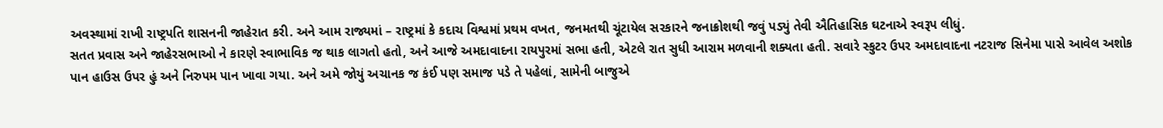અવસ્થામાં રાખી રાષ્ટ્રપતિ શાસનની જાહેરાત કરી. અને આમ રાજ્યમાં – રાષ્ટ્રમાં કે કદાચ વિશ્વમાં પ્રથમ વખત, જનમતથી ચૂંટાયેલ સરકારને જનાક્રોશથી જવું પડ્યું તેવી ઐતિહાસિક ઘટનાએ સ્વરૂપ લીધું.
સતત પ્રવાસ અને જાહેરસભાઓ ને કારણે સ્વાભાવિક જ થાક લાગતો હતો, અને આજે અમદાવાદના રાયપુરમાં સભા હતી, એટલે રાત સુધી આરામ મળવાની શક્યતા હતી. સવારે સ્કુટર ઉપર અમદાવાદના નટરાજ સિનેમા પાસે આવેલ અશોક પાન હાઉસ ઉપર હું અને નિરુપમ પાન ખાવા ગયા. અને અમે જોયું અચાનક જ કંઈ પણ સમાજ પડે તે પહેલાં, સામેની બાજુએ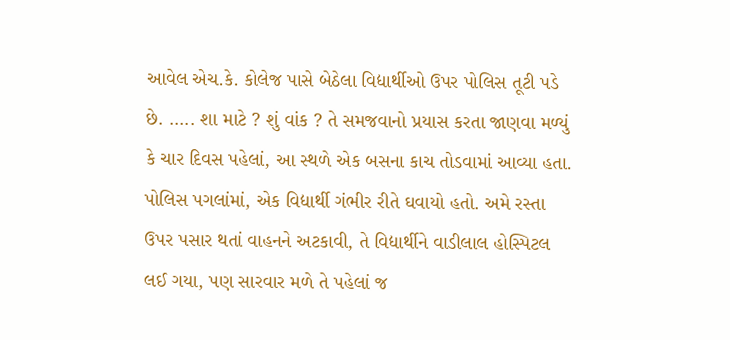આવેલ એચ.કે. કોલેજ પાસે બેઠેલા વિદ્યાર્થીઓ ઉપર પોલિસ તૂટી પડે છે. ….. શા માટે ? શું વાંક ? તે સમજવાનો પ્રયાસ કરતા જાણવા મળ્યું કે ચાર દિવસ પહેલાં, આ સ્થળે એક બસના કાચ તોડવામાં આવ્યા હતા. પોલિસ પગલાંમાં, એક વિદ્યાર્થી ગંભીર રીતે ઘવાયો હતો. અમે રસ્તા ઉપર પસાર થતાં વાહનને અટકાવી, તે વિદ્યાર્થીને વાડીલાલ હોસ્પિટલ લઈ ગયા, પણ સારવાર મળે તે પહેલાં જ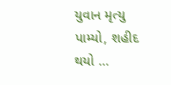યુવાન મૃત્યુ પામ્યો, શહીદ થયો …